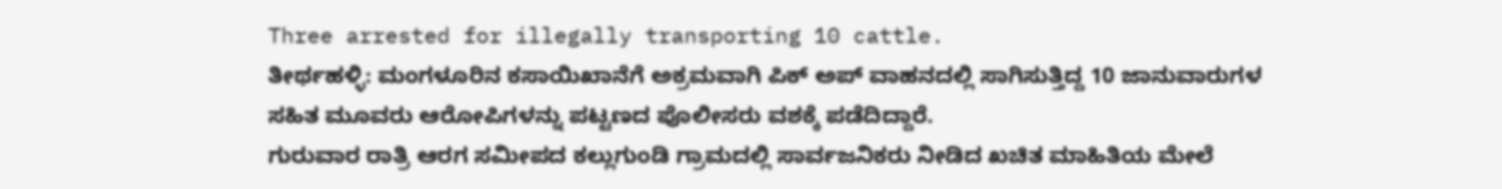Three arrested for illegally transporting 10 cattle.
ತೀರ್ಥಹಳ್ಳಿ: ಮಂಗಳೂರಿನ ಕಸಾಯಿಖಾನೆಗೆ ಅಕ್ರಮವಾಗಿ ಪಿಕ್ ಅಪ್ ವಾಹನದಲ್ಲಿ ಸಾಗಿಸುತ್ತಿದ್ದ 10 ಜಾನುವಾರುಗಳ ಸಹಿತ ಮೂವರು ಆರೋಪಿಗಳನ್ನು ಪಟ್ಟಣದ ಪೊಲೀಸರು ವಶಕ್ಕೆ ಪಡೆದಿದ್ದಾರೆ.
ಗುರುವಾರ ರಾತ್ರಿ ಆರಗ ಸಮೀಪದ ಕಲ್ಲುಗುಂಡಿ ಗ್ರಾಮದಲ್ಲಿ ಸಾರ್ವಜನಿಕರು ನೀಡಿದ ಖಚಿತ ಮಾಹಿತಿಯ ಮೇಲೆ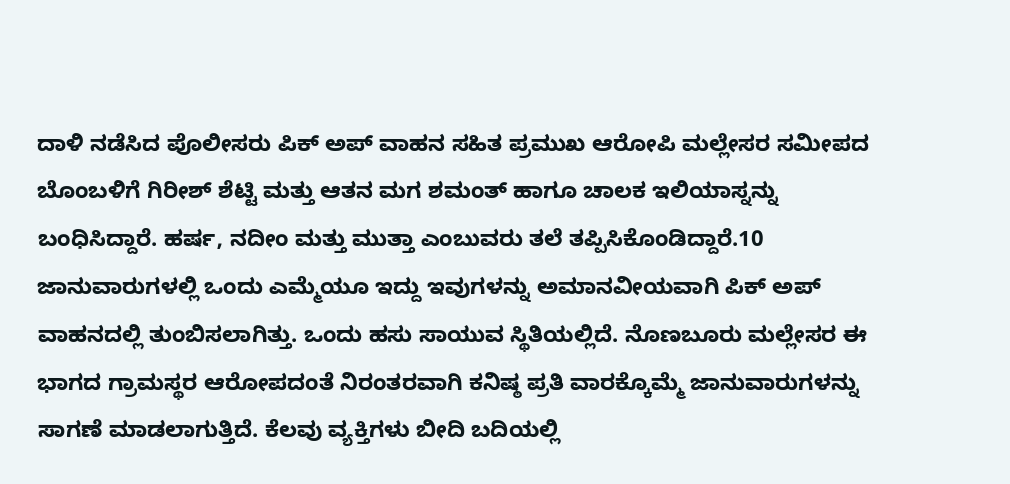ದಾಳಿ ನಡೆಸಿದ ಪೊಲೀಸರು ಪಿಕ್ ಅಪ್ ವಾಹನ ಸಹಿತ ಪ್ರಮುಖ ಆರೋಪಿ ಮಲ್ಲೇಸರ ಸಮೀಪದ ಬೊಂಬಳಿಗೆ ಗಿರೀಶ್ ಶೆಟ್ಟಿ ಮತ್ತು ಆತನ ಮಗ ಶಮಂತ್ ಹಾಗೂ ಚಾಲಕ ಇಲಿಯಾಸ್ನನ್ನು ಬಂಧಿಸಿದ್ದಾರೆ. ಹರ್ಷ, ನದೀಂ ಮತ್ತು ಮುತ್ತಾ ಎಂಬುವರು ತಲೆ ತಪ್ಪಿಸಿಕೊಂಡಿದ್ದಾರೆ.10 ಜಾನುವಾರುಗಳಲ್ಲಿ ಒಂದು ಎಮ್ಮೆಯೂ ಇದ್ದು ಇವುಗಳನ್ನು ಅಮಾನವೀಯವಾಗಿ ಪಿಕ್ ಅಪ್ ವಾಹನದಲ್ಲಿ ತುಂಬಿಸಲಾಗಿತ್ತು. ಒಂದು ಹಸು ಸಾಯುವ ಸ್ಥಿತಿಯಲ್ಲಿದೆ. ನೊಣಬೂರು ಮಲ್ಲೇಸರ ಈ ಭಾಗದ ಗ್ರಾಮಸ್ಥರ ಆರೋಪದಂತೆ ನಿರಂತರವಾಗಿ ಕನಿಷ್ಠ ಪ್ರತಿ ವಾರಕ್ಕೊಮ್ಮೆ ಜಾನುವಾರುಗಳನ್ನು ಸಾಗಣೆ ಮಾಡಲಾಗುತ್ತಿದೆ. ಕೆಲವು ವ್ಯಕ್ತಿಗಳು ಬೀದಿ ಬದಿಯಲ್ಲಿ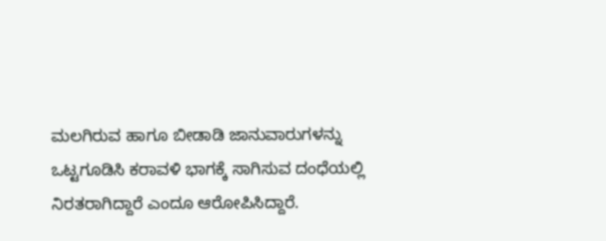ಮಲಗಿರುವ ಹಾಗೂ ಬೀಡಾಡಿ ಜಾನುವಾರುಗಳನ್ನು ಒಟ್ಟಗೂಡಿಸಿ ಕರಾವಳಿ ಭಾಗಕ್ಕೆ ಸಾಗಿಸುವ ದಂಧೆಯಲ್ಲಿ ನಿರತರಾಗಿದ್ದಾರೆ ಎಂದೂ ಆರೋಪಿಸಿದ್ದಾರೆ.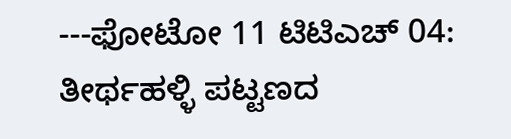---ಫೋಟೋ 11 ಟಿಟಿಎಚ್ 04:
ತೀರ್ಥಹಳ್ಳಿ ಪಟ್ಟಣದ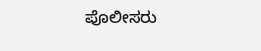ಪೊಲೀಸರು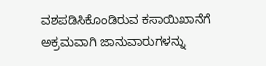ವಶಪಡಿಸಿಕೊಂಡಿರುವ ಕಸಾಯಿಖಾನೆಗೆ ಅಕ್ರಮವಾಗಿ ಜಾನುವಾರುಗಳನ್ನು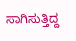ಸಾಗಿಸುತ್ತಿದ್ದ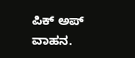ಪಿಕ್ ಅಪ್ ವಾಹನ.